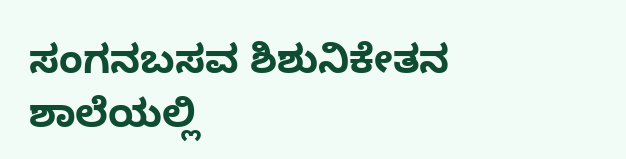ಸಂಗನಬಸವ ಶಿಶುನಿಕೇತನ ಶಾಲೆಯಲ್ಲಿ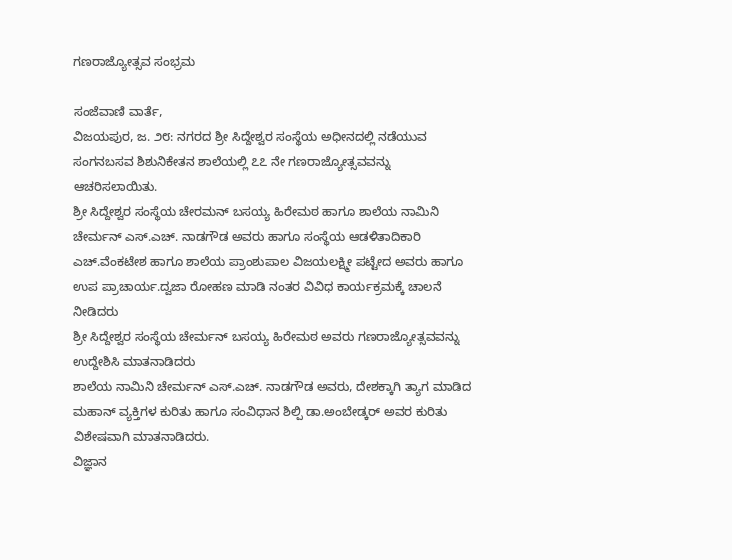ಗಣರಾಜ್ಯೋತ್ಸವ ಸಂಭ್ರಮ

ಸಂಜೆವಾಣಿ ವಾರ್ತೆ,
ವಿಜಯಪುರ, ಜ. ೨೮: ನಗರದ ಶ್ರೀ ಸಿದ್ದೇಶ್ವರ ಸಂಸ್ಥೆಯ ಅಧೀನದಲ್ಲಿ ನಡೆಯುವ ಸಂಗನಬಸವ ಶಿಶುನಿಕೇತನ ಶಾಲೆಯಲ್ಲಿ ೭೭ ನೇ ಗಣರಾಜ್ಯೋತ್ಸವವನ್ನು ಆಚರಿಸಲಾಯಿತು.
ಶ್ರೀ ಸಿದ್ದೇಶ್ವರ ಸಂಸ್ಥೆಯ ಚೇರಮನ್ ಬಸಯ್ಯ ಹಿರೇಮಠ ಹಾಗೂ ಶಾಲೆಯ ನಾಮಿನಿ ಚೇರ್ಮನ್ ಎಸ್.ಎಚ್. ನಾಡಗೌಡ ಅವರು ಹಾಗೂ ಸಂಸ್ಥೆಯ ಆಡಳಿತಾದಿಕಾರಿ ಎಚ್.ವೆಂಕಟೇಶ ಹಾಗೂ ಶಾಲೆಯ ಪ್ರಾಂಶುಪಾಲ ವಿಜಯಲಕ್ಷ್ಮೀ ಪಟ್ಟೇದ ಅವರು ಹಾಗೂ ಉಪ ಪ್ರಾಚಾರ್ಯ.ದ್ವಜಾ ರೋಹಣ ಮಾಡಿ ನಂತರ ವಿವಿಧ ಕಾರ್ಯಕ್ರಮಕ್ಕೆ ಚಾಲನೆ ನೀಡಿದರು
ಶ್ರೀ ಸಿದ್ದೇಶ್ವರ ಸಂಸ್ಥೆಯ ಚೇರ್ಮನ್ ಬಸಯ್ಯ ಹಿರೇಮಠ ಅವರು ಗಣರಾಜ್ಯೋತ್ಸವವನ್ನು ಉದ್ದೇಶಿಸಿ ಮಾತನಾಡಿದರು
ಶಾಲೆಯ ನಾಮಿನಿ ಚೇರ್ಮನ್ ಎಸ್.ಎಚ್. ನಾಡಗೌಡ ಅವರು, ದೇಶಕ್ಕಾಗಿ ತ್ಯಾಗ ಮಾಡಿದ ಮಹಾನ್ ವ್ಯಕ್ತಿಗಳ ಕುರಿತು ಹಾಗೂ ಸಂವಿಧಾನ ಶಿಲ್ಪಿ ಡಾ.ಅಂಬೇಡ್ಕರ್ ಅವರ ಕುರಿತು ವಿಶೇಷವಾಗಿ ಮಾತನಾಡಿದರು.
ವಿಜ್ಞಾನ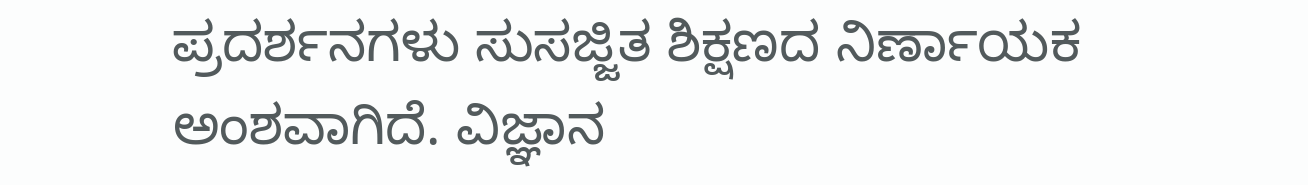ಪ್ರದರ್ಶನಗಳು ಸುಸಜ್ಜಿತ ಶಿಕ್ಷಣದ ನಿರ್ಣಾಯಕ ಅಂಶವಾಗಿದೆ. ವಿಜ್ಞಾನ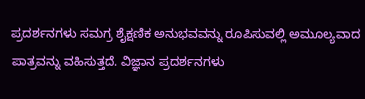ಪ್ರದರ್ಶನಗಳು ಸಮಗ್ರ ಶೈಕ್ಷಣಿಕ ಅನುಭವವನ್ನು ರೂಪಿಸುವಲ್ಲಿ ಅಮೂಲ್ಯವಾದ ಪಾತ್ರವನ್ನು ವಹಿಸುತ್ತದೆ. ವಿಜ್ಞಾನ ಪ್ರದರ್ಶನಗಳು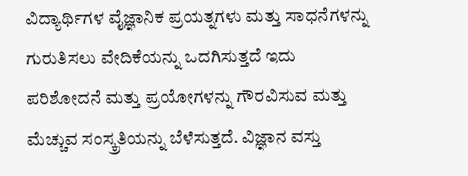ವಿದ್ಯಾರ್ಥಿಗಳ ವೈಜ್ಞಾನಿಕ ಪ್ರಯತ್ನಗಳು ಮತ್ತು ಸಾಧನೆಗಳನ್ನು ಗುರುತಿಸಲು ವೇದಿಕೆಯನ್ನು ಒದಗಿಸುತ್ತದೆ ಇದು ಪರಿಶೋದನೆ ಮತ್ತು ಪ್ರಯೋಗಳನ್ನು ಗೌರವಿಸುವ ಮತ್ತು ಮೆಚ್ಚುವ ಸಂಸ್ಕ್ರತಿಯನ್ನು ಬೆಳೆಸುತ್ತದೆ. ವಿಜ್ಞಾನ ವಸ್ತು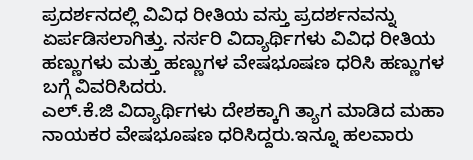ಪ್ರದರ್ಶನದಲ್ಲಿ ವಿವಿಧ ರೀತಿಯ ವಸ್ತು ಪ್ರದರ್ಶನವನ್ನು ಏರ್ಪಡಿಸಲಾಗಿತ್ತು. ನರ್ಸರಿ ವಿದ್ಯಾರ್ಥಿಗಳು ವಿವಿಧ ರೀತಿಯ ಹಣ್ಣುಗಳು ಮತ್ತು ಹಣ್ಣುಗಳ ವೇಷಭೂಷಣ ಧರಿಸಿ ಹಣ್ಣುಗಳ ಬಗ್ಗೆ ವಿವರಿಸಿದರು.
ಎಲ್.ಕೆ.ಜಿ ವಿದ್ಯಾರ್ಥಿಗಳು ದೇಶಕ್ಕಾಗಿ ತ್ಯಾಗ ಮಾಡಿದ ಮಹಾ ನಾಯಕರ ವೇಷಭೂಷಣ ಧರಿಸಿದ್ದರು.ಇನ್ನೂ ಹಲವಾರು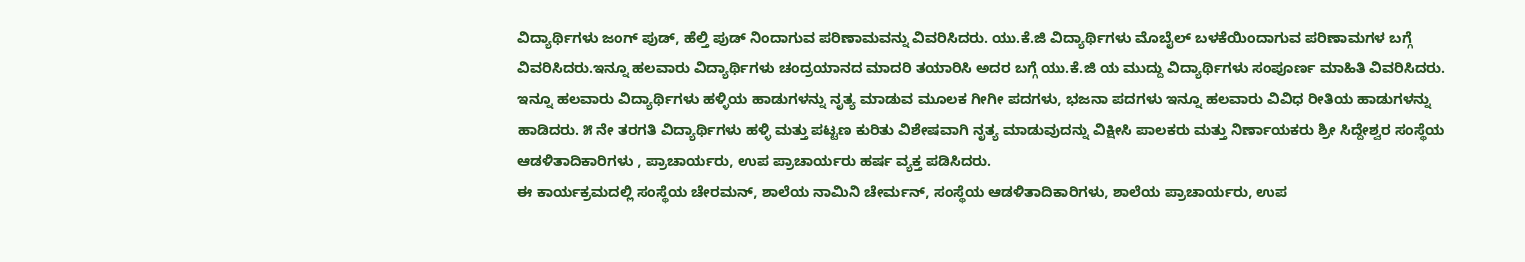ವಿದ್ಯಾರ್ಥಿಗಳು ಜಂಗ್ ಪುಡ್, ಹೆಲ್ತಿ ಪುಡ್ ನಿಂದಾಗುವ ಪರಿಣಾಮವನ್ನು ವಿವರಿಸಿದರು. ಯು.ಕೆ.ಜಿ ವಿದ್ಯಾರ್ಥಿಗಳು ಮೊಬೈಲ್ ಬಳಕೆಯಿಂದಾಗುವ ಪರಿಣಾಮಗಳ ಬಗ್ಗೆ ವಿವರಿಸಿದರು.ಇನ್ನೂ ಹಲವಾರು ವಿದ್ಯಾರ್ಥಿಗಳು ಚಂದ್ರಯಾನದ ಮಾದರಿ ತಯಾರಿಸಿ ಅದರ ಬಗ್ಗೆ ಯು.ಕೆ.ಜಿ ಯ ಮುದ್ದು ವಿದ್ಯಾರ್ಥಿಗಳು ಸಂಪೂರ್ಣ ಮಾಹಿತಿ ವಿವರಿಸಿದರು.
ಇನ್ನೂ ಹಲವಾರು ವಿದ್ಯಾರ್ಥಿಗಳು ಹಳ್ಳಿಯ ಹಾಡುಗಳನ್ನು ನೃತ್ಯ ಮಾಡುವ ಮೂಲಕ ಗೀಗೀ ಪದಗಳು, ಭಜನಾ ಪದಗಳು ಇನ್ನೂ ಹಲವಾರು ವಿವಿಧ ರೀತಿಯ ಹಾಡುಗಳನ್ನು ಹಾಡಿದರು. ೫ ನೇ ತರಗತಿ ವಿದ್ಯಾರ್ಥಿಗಳು ಹಳ್ಳಿ ಮತ್ತು ಪಟ್ಟಣ ಕುರಿತು ವಿಶೇಷವಾಗಿ ನೃತ್ಯ ಮಾಡುವುದನ್ನು ವಿಕ್ಷೀಸಿ ಪಾಲಕರು ಮತ್ತು ನಿರ್ಣಾಯಕರು ಶ್ರೀ ಸಿದ್ದೇಶ್ವರ ಸಂಸ್ಥೆಯ ಆಡಳಿತಾದಿಕಾರಿಗಳು , ಪ್ರಾಚಾರ್ಯರು, ಉಪ ಪ್ರಾಚಾರ್ಯರು ಹರ್ಷ ವ್ಯಕ್ತ ಪಡಿಸಿದರು.
ಈ ಕಾರ್ಯಕ್ರಮದಲ್ಲಿ ಸಂಸ್ಥೆಯ ಚೇರಮನ್, ಶಾಲೆಯ ನಾಮಿನಿ ಚೇರ್ಮನ್, ಸಂಸ್ಥೆಯ ಆಡಳಿತಾದಿಕಾರಿಗಳು, ಶಾಲೆಯ ಪ್ರಾಚಾರ್ಯರು, ಉಪ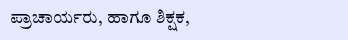ಪ್ರಾಚಾರ್ಯರು, ಹಾಗೂ ಶಿಕ್ಷಕ,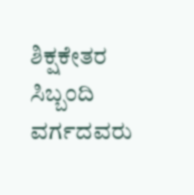ಶಿಕ್ಷಕೇತರ ಸಿಬ್ಬಂದಿ ವರ್ಗದವರು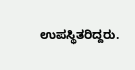ಉಪಸ್ಥಿತರಿದ್ದರು.